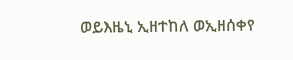ወይእዜኒ ኢዘተከለ ወኢዘሰቀየ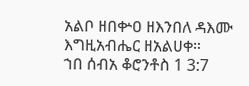አልቦ ዘበቍዐ ዘእንበለ ዳእሙ እግዚአብሔር ዘአልሀቀ።
ኀበ ሰብአ ቆሮንቶስ 1 3:7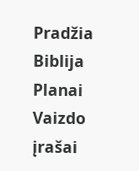Pradžia
Biblija
Planai
Vaizdo įrašai